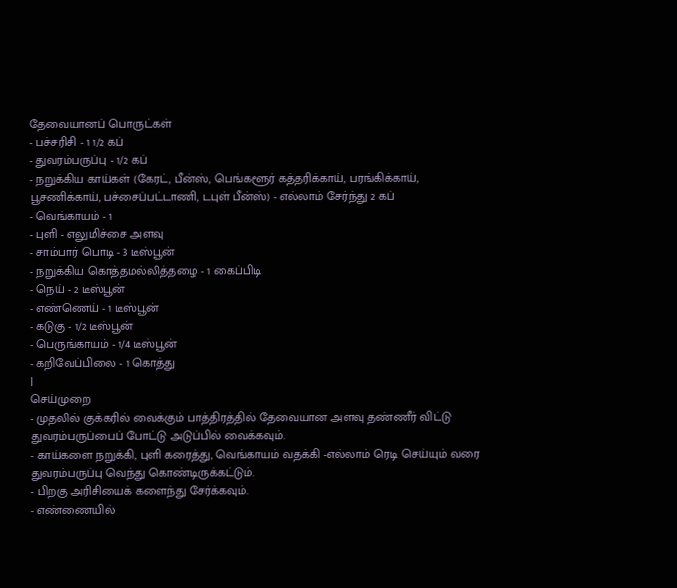தேவையானப் பொருட்கள்
- பச்சரிசி - 1 1/2 கப்
- துவரம்பருப்பு - 1/2 கப்
- நறுக்கிய காய்கள் (கேரட், பீன்ஸ், பெங்களூர் கத்தரிக்காய், பரங்கிக்காய், பூசணிக்காய், பச்சைப்பட்டாணி, டபுள் பீன்ஸ்) - எல்லாம் சேர்ந்து 2 கப்
- வெங்காயம் - 1
- புளி - எலுமிச்சை அளவு
- சாம்பார் பொடி - 3 டீஸ்பூன்
- நறுக்கிய கொத்தமல்லித்தழை - 1 கைப்பிடி
- நெய் - 2 டீஸ்பூன்
- எண்ணெய் - 1 டீஸ்பூன்
- கடுகு - 1/2 டீஸ்பூன்
- பெருங்காயம் - 1/4 டீஸ்பூன்
- கறிவேப்பிலை - 1 கொத்து
|
செய்முறை
- முதலில் குக்கரில் வைக்கும் பாத்திரத்தில் தேவையான அளவு தண்ணீர் விட்டு துவரம்பருப்பைப் போட்டு அடுப்பில் வைக்கவும்.
- காய்களை நறுக்கி, புளி கரைத்து, வெங்காயம் வதக்கி -எல்லாம் ரெடி செய்யும் வரை துவரம்பருப்பு வெந்து கொண்டிருக்கட்டும்.
- பிறகு அரிசியைக் களைந்து சேர்க்கவும்.
- எண்ணையில்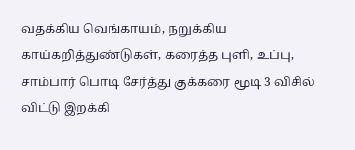வதக்கிய வெங்காயம், நறுக்கிய காய்கறித்துண்டுகள், கரைத்த புளி, உப்பு, சாம்பார் பொடி சேர்த்து குக்கரை மூடி 3 விசில் விட்டு இறக்கி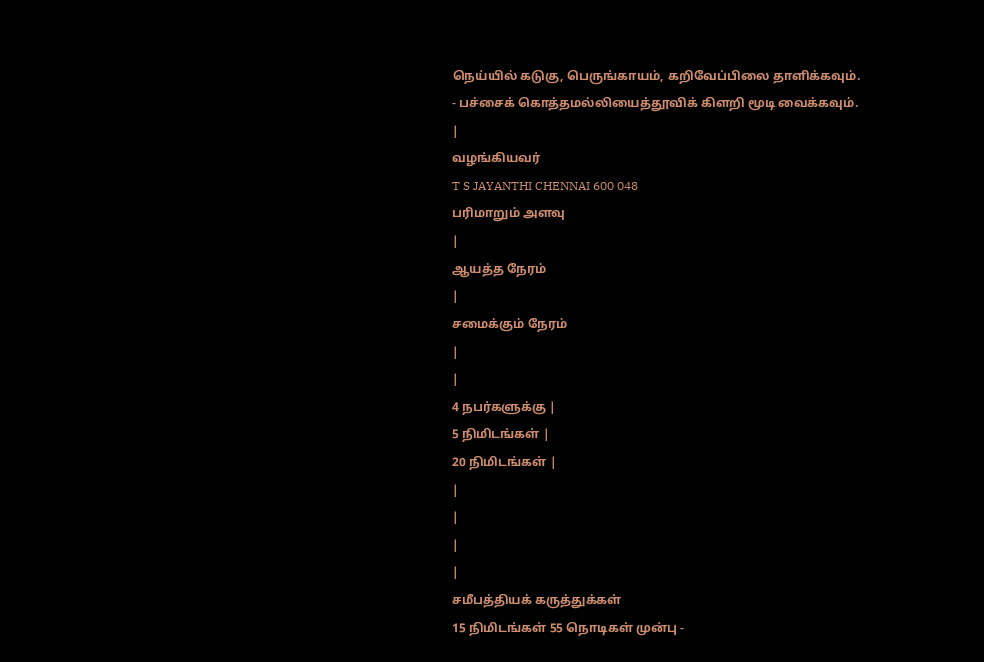நெய்யில் கடுகு, பெருங்காயம், கறிவேப்பிலை தாளிக்கவும்.
- பச்சைக் கொத்தமல்லியைத்தூவிக் கிளறி மூடி வைக்கவும்.
|
வழங்கியவர்
T S JAYANTHI CHENNAI 600 048
பரிமாறும் அளவு
|
ஆயத்த நேரம்
|
சமைக்கும் நேரம்
|
|
4 நபர்களுக்கு |
5 நிமிடங்கள் |
20 நிமிடங்கள் |
|
|
|
|
சமீபத்தியக் கருத்துக்கள்
15 நிமிடங்கள் 55 நொடிகள் முன்பு -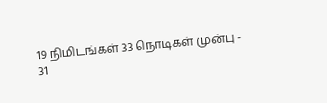19 நிமிடங்கள் 33 நொடிகள் முன்பு -
31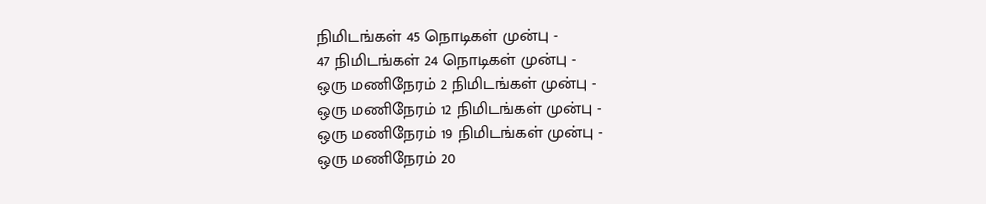நிமிடங்கள் 45 நொடிகள் முன்பு -
47 நிமிடங்கள் 24 நொடிகள் முன்பு -
ஒரு மணிநேரம் 2 நிமிடங்கள் முன்பு -
ஒரு மணிநேரம் 12 நிமிடங்கள் முன்பு -
ஒரு மணிநேரம் 19 நிமிடங்கள் முன்பு -
ஒரு மணிநேரம் 20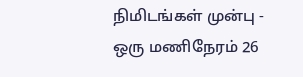நிமிடங்கள் முன்பு -
ஒரு மணிநேரம் 26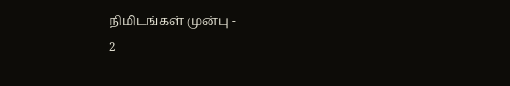நிமிடங்கள் முன்பு -
2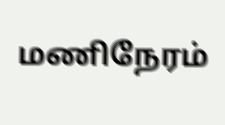மணிநேரம்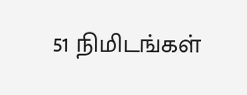51 நிமிடங்கள்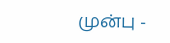முன்பு -